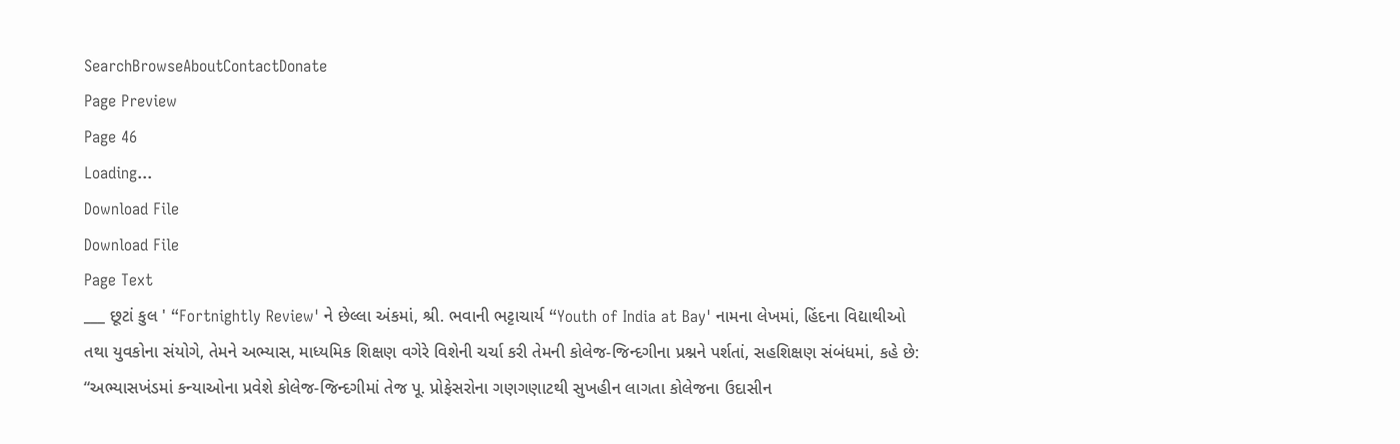SearchBrowseAboutContactDonate
Page Preview
Page 46
Loading...
Download File
Download File
Page Text
___ છૂટાં કુલ ' “Fortnightly Review' ને છેલ્લા અંકમાં, શ્રી. ભવાની ભટ્ટાચાર્ય “Youth of India at Bay' નામના લેખમાં, હિંદના વિદ્યાથીઓ તથા યુવકોના સંયોગે, તેમને અભ્યાસ, માધ્યમિક શિક્ષણ વગેરે વિશેની ચર્ચા કરી તેમની કોલેજ-જિન્દગીના પ્રશ્નને પર્શતાં, સહશિક્ષણ સંબંધમાં, કહે છે: “અભ્યાસખંડમાં કન્યાઓના પ્રવેશે કોલેજ-જિન્દગીમાં તેજ પૂ. પ્રોફેસરોના ગણગણાટથી સુખહીન લાગતા કોલેજના ઉદાસીન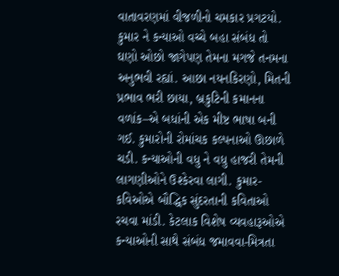વાતાવરણમાં વીજળીનો ચમકાર પ્રગટયો. કુમાર ને કન્યાઓ વચ્ચે બહા સંબંધ તો ઘણો ઓછો જાગેપણ તેમના મગજે તનમના અનુભવી રહ્યાં. આછા નયનકિરણો, મિતની પ્રભાવ ભરી છાયા, બ્રકુટિની કમાનના વળાંક–એ બધાંની એક મીષ્ટ ભાષા બની ગઈ. કુમારોની રોમાંચક કલ્પનાઓ ઊછાળે ચડી. કન્યાઓની વધુ ને વધુ હાજરી તેમની લાગણીઓને ઉશ્કેરવા લાગી. કુમાર-કવિઓએ બૌદ્ધિક સુંદરતાની કવિતાઓ રચવા માંડી. કેટલાક વિશેષ વ્યવહારૂઓએ કન્યાઓની સાથે સંબંધ જમાવવા-મિત્રતા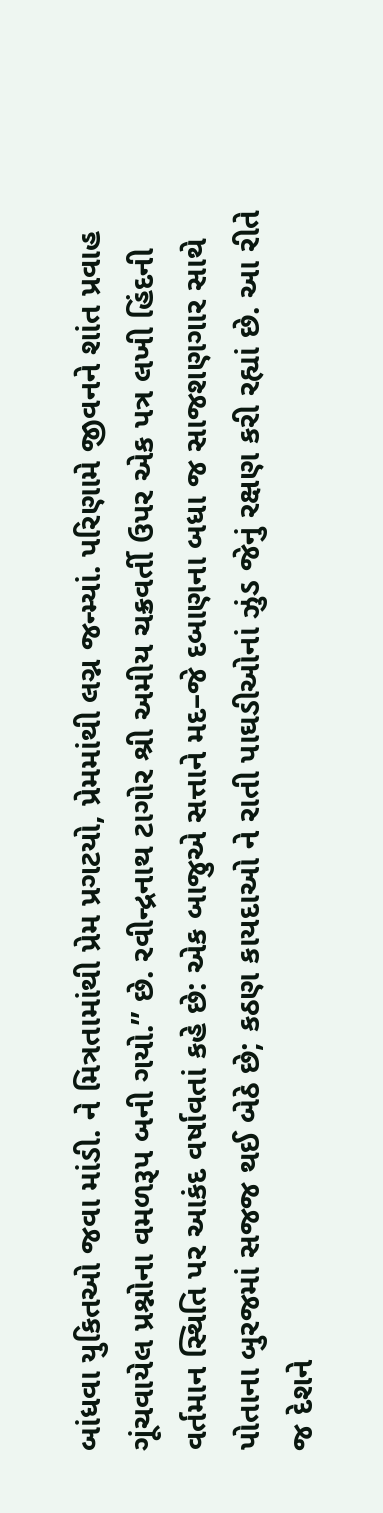બાંધવા યુકિતઓ જવા માંડી. ને મિત્રતામાંથી પ્રેમ પ્રગટયો, પ્રેમમાંથી લગ્ન જન્મ્યાં. પરિણામે જીવનને શાંત પ્રવાહ ગૂંચવાયેલ પ્રશ્નોના વમળરૂપ બની ગયો.” છે. રવીન્દ્રનાથ ટાગોર શ્રી અમીય ચક્રવર્તી ઉપર એક પત્ર લખી હિંદની વર્તમાન સ્થિતિ પર આકંદ વર્ષાવતાં કહે છે: એક બાજુએ સત્તાને મદ–જે દબાણના બધા જ સાજશણગાર સાથે પોતાના બુરજમાં સજજ થઈ બેઠે છે; કઠણ કાયદાઓ ને રાતી પાઘડીઓનાં ઝુંડ જેનું રક્ષણ કરી રહ્યાં છે. આ રીતે જ દેશને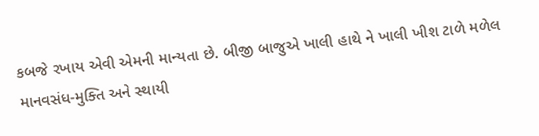કબજે રખાય એવી એમની માન્યતા છે. બીજી બાજુએ ખાલી હાથે ને ખાલી ખીશ ટાળે મળેલ માનવસંધ-મુક્તિ અને સ્થાયી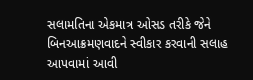સલામતિના એકમાત્ર ઓસડ તરીકે જેને બિનઆક્રમણવાદને સ્વીકાર કરવાની સલાહ આપવામાં આવી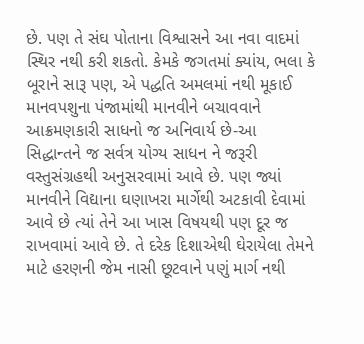છે. પણ તે સંઘ પોતાના વિશ્વાસને આ નવા વાદમાં સ્થિર નથી કરી શકતો. કેમકે જગતમાં ક્યાંય, ભલા કે બૂરાને સારૂ પણ, એ પદ્ધતિ અમલમાં નથી મૂકાઈ માનવપશુના પંજામાંથી માનવીને બચાવવાને આક્રમણકારી સાધનો જ અનિવાર્ય છે-આ સિદ્ધાન્તને જ સર્વત્ર યોગ્ય સાધન ને જરૂરી વસ્તુસંગ્રહથી અનુસરવામાં આવે છે. પણ જ્યાં માનવીને વિદ્યાના ઘણાખરા માર્ગેથી અટકાવી દેવામાં આવે છે ત્યાં તેને આ ખાસ વિષયથી પણ દૂર જ રાખવામાં આવે છે. તે દરેક દિશાએથી ઘેરાયેલા તેમને માટે હરણની જેમ નાસી છૂટવાને પણું માર્ગ નથી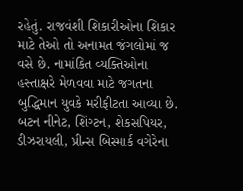રહેતું. રાજવંશી શિકારીઓના શિકાર માટે તેઓ તો અનામત જંગલોમાં જ વસે છે. નામાંકિત વ્યક્તિઓના હસ્તાક્ષરે મેળવવા માટે જગતના બુદ્ધિમાન યુવકે મરીફીટતા આવ્યા છે. બટન નીનેટ, શિંગ્ટન, શેકસપિયર, ડીઝરાયલી, પ્રીન્સ બિસ્માર્ક વગેરેના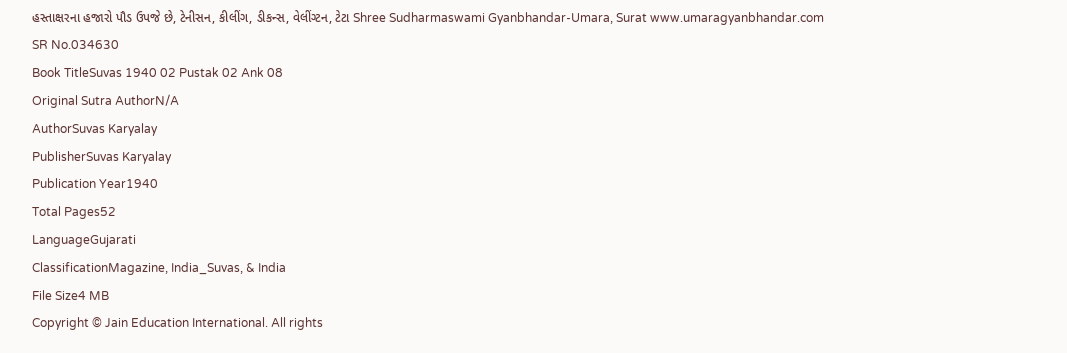હસ્તાક્ષરના હજારો પૌડ ઉપજે છે, ટેનીસન, કીલીંગ, ડીકન્સ, વેલીંગ્ટન, ટેટા Shree Sudharmaswami Gyanbhandar-Umara, Surat www.umaragyanbhandar.com
SR No.034630
Book TitleSuvas 1940 02 Pustak 02 Ank 08
Original Sutra AuthorN/A
AuthorSuvas Karyalay
PublisherSuvas Karyalay
Publication Year1940
Total Pages52
LanguageGujarati
ClassificationMagazine, India_Suvas, & India
File Size4 MB
Copyright © Jain Education International. All rights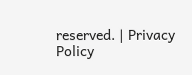reserved. | Privacy Policy